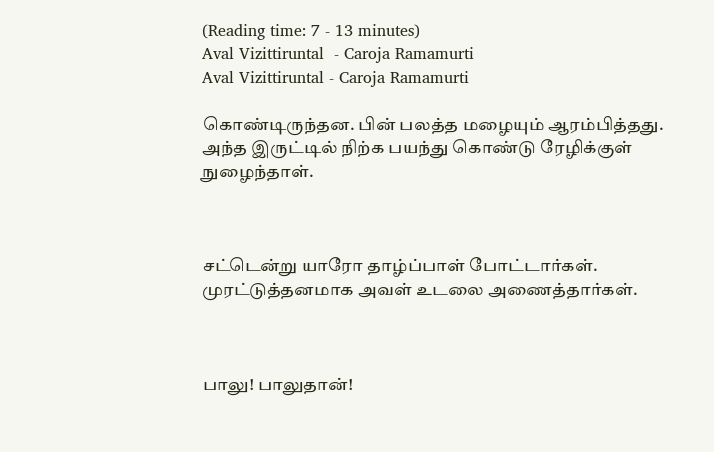(Reading time: 7 - 13 minutes)
Aval Vizittiruntal  - Caroja Ramamurti
Aval Vizittiruntal - Caroja Ramamurti

கொண்டிருந்தன. பின் பலத்த மழையும் ஆரம்பித்தது. அந்த இருட்டில் நிற்க பயந்து கொண்டு ரேழிக்குள் நுழைந்தாள்.



சட்டென்று யாரோ தாழ்ப்பாள் போட்டார்கள். முரட்டுத்தனமாக அவள் உடலை அணைத்தார்கள்.



பாலு! பாலுதான்!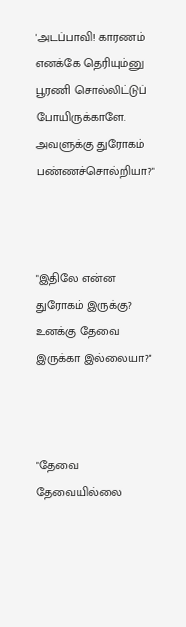'அடப்பாவி! காரணம் எனக்கே தெரியும்னு பூரணி சொல்லிட்டுப் போயிருக்காளே. அவளுக்கு துரோகம் பண்ணச்சொல்றியா?"



"இதிலே என்ன துரோகம் இருக்கு? உனக்கு தேவை இருக்கா இல்லையா?''



"தேவை தேவையில்லை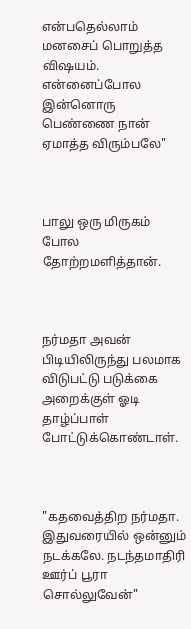என்பதெல்லாம் மனசைப் பொறுத்த விஷயம். என்னைப்போல இன்னொரு பெண்ணை நான் ஏமாத்த விரும்பலே"



பாலு ஒரு மிருகம் போல தோற்றமளித்தான்.



நர்மதா அவன் பிடியிலிருந்து பலமாக விடுபட்டு படுக்கை அறைக்குள் ஓடி தாழ்ப்பாள் போட்டுக்கொண்டாள்.



"கதவைத்திற நர்மதா. இதுவரையில் ஒன்னும் நடக்கலே. நடந்தமாதிரி ஊர்ப் பூரா சொல்லுவேன்"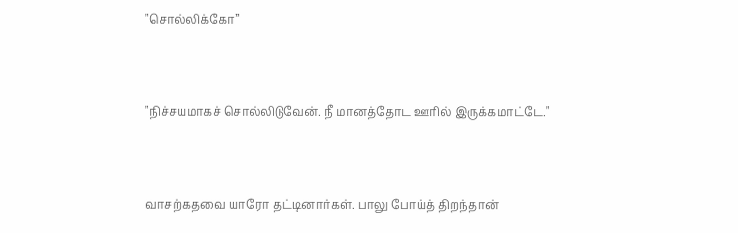"சொல்லிக்கோ”



"நிச்சயமாகச் சொல்லிடுவேன். நீ மானத்தோட ஊரில் இருக்கமாட்டே."



வாசற்கதவை யாரோ தட்டினார்கள். பாலு போய்த் திறந்தான்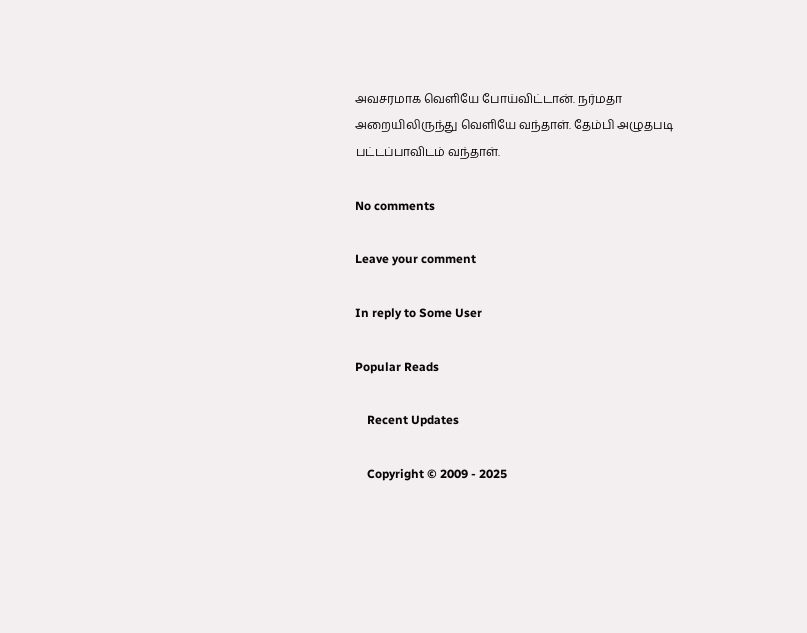அவசரமாக வெளியே போய்விட்டான். நர்மதா அறையிலிருந்து வெளியே வந்தாள். தேம்பி அழுதபடி பட்டப்பாவிடம் வந்தாள்.

No comments

Leave your comment

In reply to Some User

Popular Reads

    Recent Updates

    Copyright © 2009 - 2025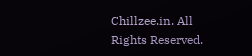Chillzee.in. All Rights Reserved.